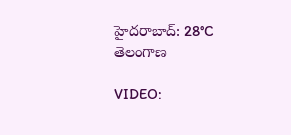హైదరాబాద్: 28°C
తెలంగాణ

VIDEO: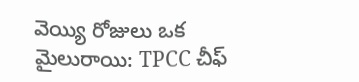వెయ్యి రోజులు ఒక మైలురాయి: TPCC చీఫ్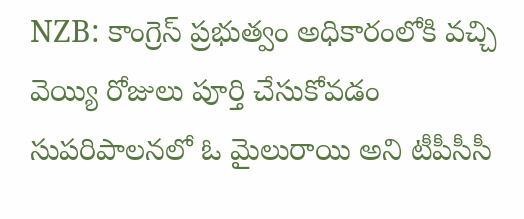NZB: కాంగ్రెస్‌ ప్రభుత్వం అధికారంలోకి వచ్చి వెయ్యి రోజులు పూర్తి చేసుకోవడం సుపరిపాలనలో ఓ మైలురాయి అని టీపీసీసీ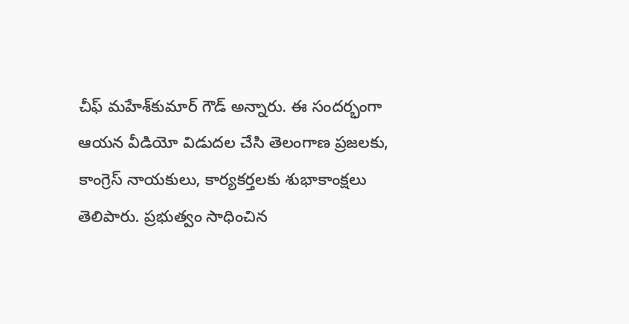చీఫ్‌ మహేశ్‌కుమార్‌ గౌడ్‌ అన్నారు. ఈ సందర్భంగా ఆయన వీడియో విడుదల చేసి తెలంగాణ ప్రజలకు, కాంగ్రెస్‌ నాయకులు, కార్యకర్తలకు శుభాకాంక్షలు తెలిపారు. ప్రభుత్వం సాధించిన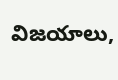విజయాలు,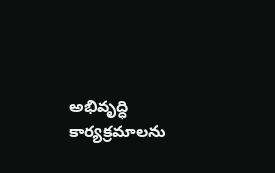అభివృద్ధి కార్యక్రమాలను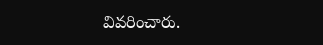వివరించారు.